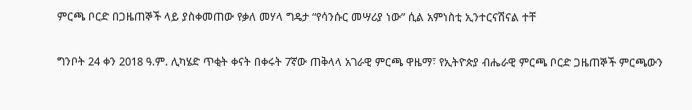ምርጫ ቦርድ በጋዜጠኞች ላይ ያስቀመጠው የቃለ መሃላ ግዴታ “የሳንሱር መሣሪያ ነው” ሲል አምነስቲ ኢንተርናሽናል ተቸ

ግንቦት 24 ቀን 2018 ዓ.ም. ሊካሄድ ጥቂት ቀናት በቀሩት 7ኛው ጠቅላላ አገራዊ ምርጫ ዋዜማ፣ የኢትዮጵያ ብሔራዊ ምርጫ ቦርድ ጋዜጠኞች ምርጫውን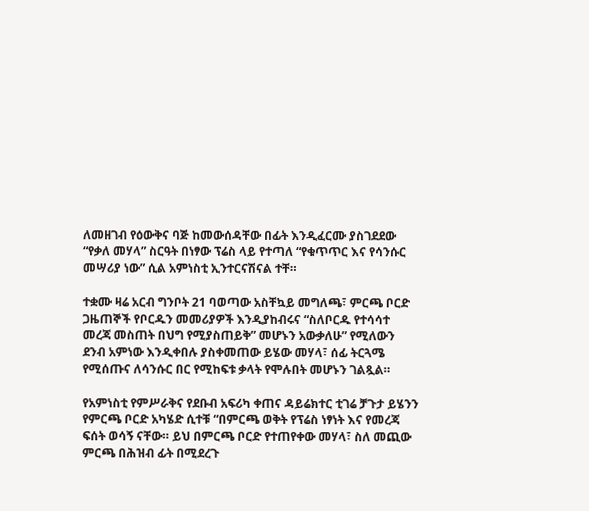ለመዘገብ የዕውቅና ባጅ ከመውሰዳቸው በፊት እንዲፈርሙ ያስገደደው “የቃለ መሃላ” ስርዓት በነፃው ፕሬስ ላይ የተጣለ “የቁጥጥር እና የሳንሱር መሣሪያ ነው” ሲል አምነስቲ ኢንተርናሽናል ተቸ።

ተቋሙ ዛሬ አርብ ግንቦት 21 ባወጣው አስቸኳይ መግለጫ፣ ምርጫ ቦርድ ጋዜጠኞች የቦርዱን መመሪያዎች እንዲያከብሩና “ስለቦርዱ የተሳሳተ መረጃ መስጠት በህግ የሚያስጠይቅ” መሆኑን አውቃለሁ” የሚለውን ደንብ አምነው እንዲቀበሉ ያስቀመጠው ይሄው መሃላ፣ ሰፊ ትርጓሜ የሚሰጡና ለሳንሱር በር የሚከፍቱ ቃላት የሞሉበት መሆኑን ገልጿል።

የአምነስቲ የምሥራቅና የደቡብ አፍሪካ ቀጠና ዳይሬክተር ቲገሬ ቻጉታ ይሄንን የምርጫ ቦርድ አካሄድ ሲተቹ “በምርጫ ወቅት የፕሬስ ነፃነት እና የመረጃ ፍሰት ወሳኝ ናቸው። ይህ በምርጫ ቦርድ የተጠየቀው መሃላ፣ ስለ መጪው ምርጫ በሕዝብ ፊት በሚደረጉ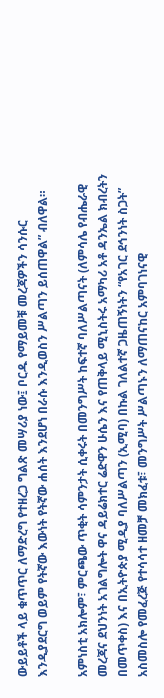ውይይቶች ላይ ቁጥጥር ለማድረግ የተዘረጋ ግልጽ መሣሪያ ነው፤ ቦርዱ የማይመቹ መረጃዎችን ሳንሱር እንዲያደርግ ወይም የትኛው እውነት የትኛው ሐሰት እንደሆነ በራሱ እንዲወስን ሥልጣን ይሰጠዋል” ብለዋል።

አምነስቲ አክሎም፣ ምርጫው ጥቂት ሳምንታት ሲቀሩት በመንግሥት ከፍተኛ ባለሥልጣናት (ለምሳሌ የብሔራዊ መረጃና ደህንነት አገልግሎት ዋና ዳይሬክተር ሬድዋን ሁሴን እና የጠቅላይ ሚኒስትሩ አማካሪ አቶ ዳንኤል ክብረትን በመጥቀስ) እና በኢትዮጵያ ሚዲያ ባለሥልጣን (ኢሚባ) በኩል ገለልተኛ ጋዜጠኝነትን “የአገር ደኅንነት ስጋት” አስመስሎ የመፈረጅ የተሳሳተ ዘመቻ መክፈቱ፣ መንግሥት ሥልጣኑን ለማጠናከር አምባገነናዊ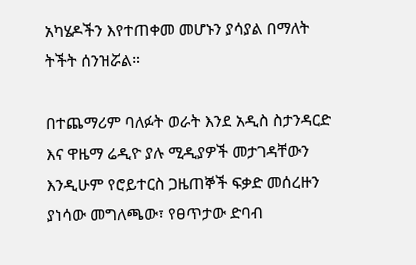አካሄዶችን እየተጠቀመ መሆኑን ያሳያል በማለት ትችት ሰንዝሯል።

በተጨማሪም ባለፉት ወራት እንደ አዲስ ስታንዳርድ እና ዋዜማ ሬዲዮ ያሉ ሚዲያዎች መታገዳቸውን እንዲሁም የሮይተርስ ጋዜጠኞች ፍቃድ መሰረዙን ያነሳው መግለጫው፣ የፀጥታው ድባብ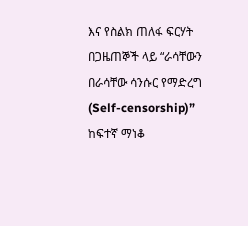እና የስልክ ጠለፋ ፍርሃት በጋዜጠኞች ላይ “ራሳቸውን በራሳቸው ሳንሱር የማድረግ (Self-censorship)” ከፍተኛ ማነቆ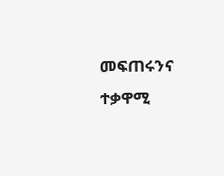መፍጠሩንና ተቃዋሚ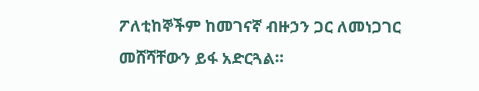ፖለቲከኞችም ከመገናኛ ብዙኃን ጋር ለመነጋገር መሸሻቸውን ይፋ አድርጓል።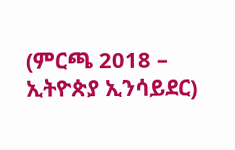(ምርጫ 2018 – ኢትዮጵያ ኢንሳይደር)